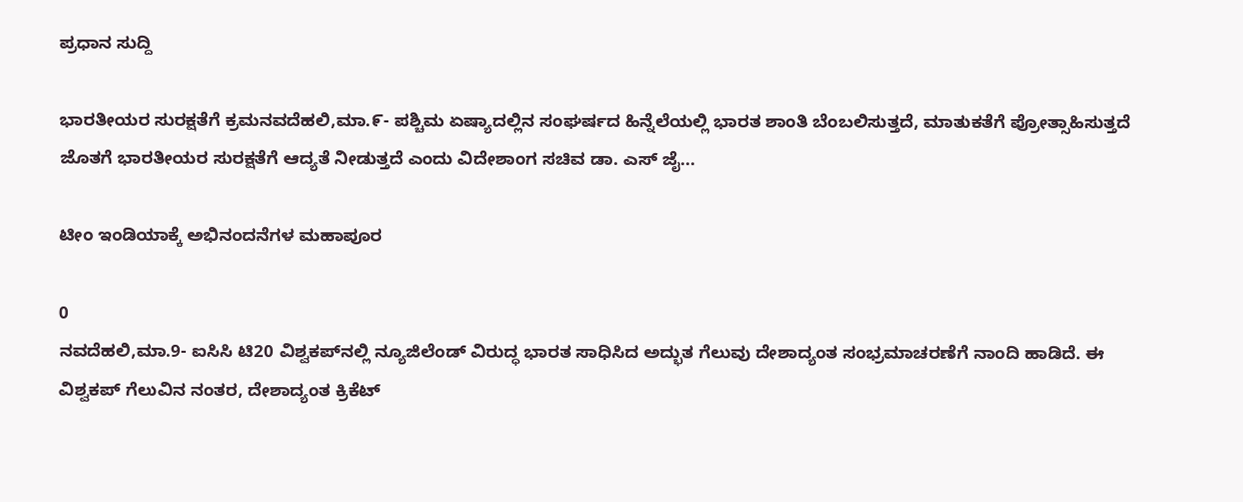ಪ್ರಧಾನ ಸುದ್ದಿ

ಭಾರತೀಯರ ಸುರಕ್ಷತೆಗೆ ಕ್ರಮನವದೆಹಲಿ,ಮಾ.೯- ಪಶ್ಚಿಮ ಏಷ್ಯಾದಲ್ಲಿನ ಸಂಘರ್ಷದ ಹಿನ್ನೆಲೆಯಲ್ಲಿ ಭಾರತ ಶಾಂತಿ ಬೆಂಬಲಿಸುತ್ತದೆ, ಮಾತುಕತೆಗೆ ಪ್ರೋತ್ಸಾಹಿಸುತ್ತದೆ ಜೊತಗೆ ಭಾರತೀಯರ ಸುರಕ್ಷತೆಗೆ ಆದ್ಯತೆ ನೀಡುತ್ತದೆ ಎಂದು ವಿದೇಶಾಂಗ ಸಚಿವ ಡಾ. ಎಸ್ ಜೈ...

ಟೀಂ ಇಂಡಿಯಾಕ್ಕೆ ಅಭಿನಂದನೆಗಳ ಮಹಾಪೂರ

0
ನವದೆಹಲಿ,ಮಾ.9- ಐಸಿಸಿ ಟಿ20 ವಿಶ್ವಕಪ್‍ನಲ್ಲಿ ನ್ಯೂಜಿಲೆಂಡ್ ವಿರುದ್ಧ ಭಾರತ ಸಾಧಿಸಿದ ಅದ್ಭುತ ಗೆಲುವು ದೇಶಾದ್ಯಂತ ಸಂಭ್ರಮಾಚರಣೆಗೆ ನಾಂದಿ ಹಾಡಿದೆ. ಈ ವಿಶ್ವಕಪ್ ಗೆಲುವಿನ ನಂತರ, ದೇಶಾದ್ಯಂತ ಕ್ರಿಕೆಟ್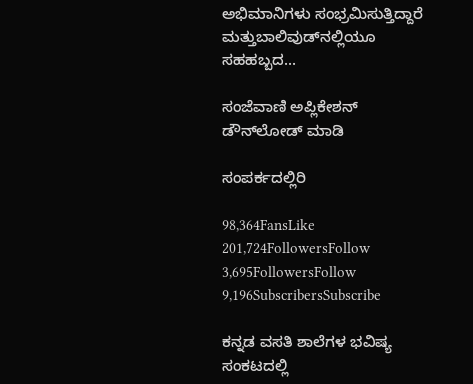ಅಭಿಮಾನಿಗಳು ಸಂಭ್ರಮಿಸುತ್ತಿದ್ದಾರೆ ಮತ್ತುಬಾಲಿವುಡ್‍ನಲ್ಲಿಯೂ ಸಹಹಬ್ಬದ...

ಸಂಜೆವಾಣಿ ಅಪ್ಲಿಕೇಶನ್ ಡೌನ್‌ಲೋಡ್ ಮಾಡಿ

ಸಂಪರ್ಕದಲ್ಲಿರಿ

98,364FansLike
201,724FollowersFollow
3,695FollowersFollow
9,196SubscribersSubscribe

ಕನ್ನಡ ವಸತಿ ಶಾಲೆಗಳ ಭವಿಷ್ಯ ಸಂಕಟದಲ್ಲಿ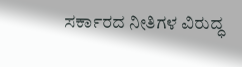ಸರ್ಕಾರದ ನೀತಿಗಳ ವಿರುದ್ಧ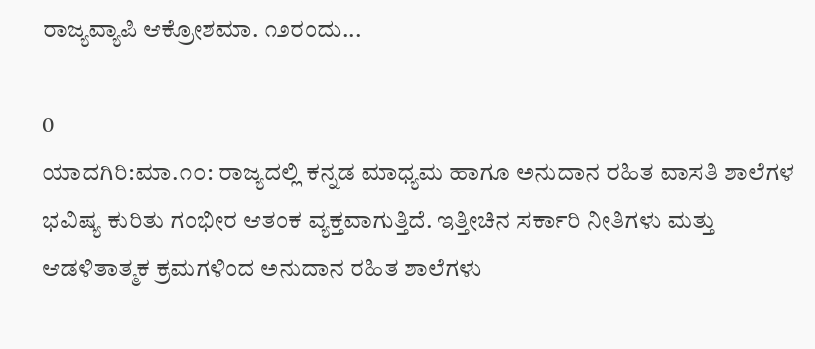ರಾಜ್ಯವ್ಯಾಪಿ ಆಕ್ರೋಶಮಾ. ೧೨ರಂದು...

0
ಯಾದಗಿರಿ:ಮಾ.೧೦: ರಾಜ್ಯದಲ್ಲಿ ಕನ್ನಡ ಮಾಧ್ಯಮ ಹಾಗೂ ಅನುದಾನ ರಹಿತ ವಾಸತಿ ಶಾಲೆಗಳ ಭವಿಷ್ಯ ಕುರಿತು ಗಂಭೀರ ಆತಂಕ ವ್ಯಕ್ತವಾಗುತ್ತಿದೆ. ಇತ್ತೀಚಿನ ಸರ್ಕಾರಿ ನೀತಿಗಳು ಮತ್ತು ಆಡಳಿತಾತ್ಮಕ ಕ್ರಮಗಳಿಂದ ಅನುದಾನ ರಹಿತ ಶಾಲೆಗಳು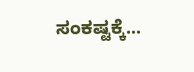ಸಂಕಷ್ಟಕ್ಕೆ...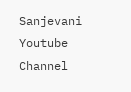Sanjevani Youtube Channel